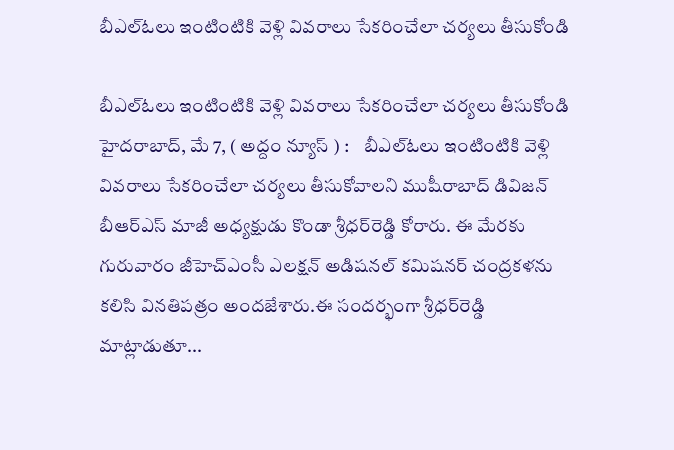బీఎల్ఓలు ఇంటింటికి వెళ్లి వివరాలు సేకరించేలా చ‌ర్య‌లు తీసుకోండి

బీఎల్ఓలు ఇంటింటికి వెళ్లి వివరాలు సేకరించేలా చ‌ర్య‌లు తీసుకోండి హైదరాబాద్, మే 7, ( అద్దం న్యూస్ ) :    బీఎల్ఓలు ఇంటింటికి వెళ్లి వివరాలు సేకరించేలా చ‌ర్య‌లు తీసుకోవాల‌ని ముషీరాబాద్ డివిజన్ బీఆర్ఎస్ మాజీ అధ్యక్షుడు కొండా శ్రీధర్‌రెడ్డి కోరారు. ఈ మేర‌కు గురువారం జీహెచ్ఎంసీ ఎలక్షన్ అడిషనల్ కమిషనర్ చంద్రకళను కలిసి వినతిపత్రం అందజేశారు.ఈ సంద‌ర్భంగా శ్రీధ‌ర్‌రెడ్డి మాట్లాడుతూ...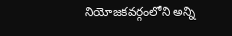నియోజ‌క‌వ‌ర్గంలోని అన్ని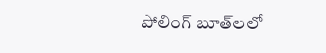పోలింగ్ బూత్‌ల‌లో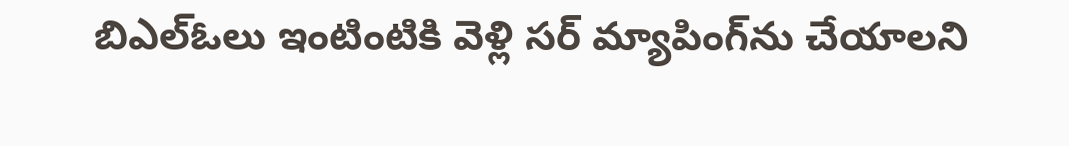బిఎల్ఓలు ఇంటింటికి వెళ్లి స‌ర్ మ్యాపింగ్‌ను చేయాల‌ని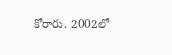కోరారు. 2002లో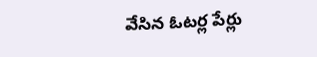వేసిన ఓట‌ర్ల పేర్లు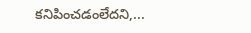క‌నిపించ‌డంలేద‌ని,...